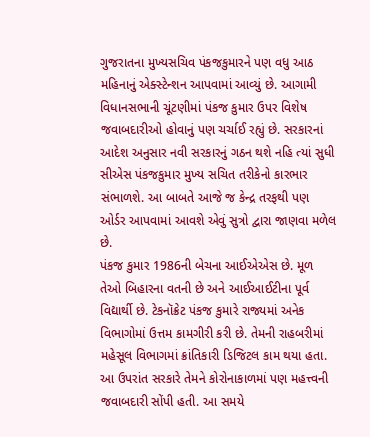ગુજરાતના મુખ્યસચિવ પંકજકુમારને પણ વધુ આઠ મહિનાનું એક્સ્ટેન્શન આપવામાં આવ્યું છે. આગામી વિધાનસભાની ચૂંટણીમાં પંકજ કુમાર ઉપર વિશેષ જવાબદારીઓ હોવાનું પણ ચર્ચાઈ રહ્યું છે. સરકારનાં આદેશ અનુસાર નવી સરકારનું ગઠન થશે નહિ ત્યાં સુધી સીએસ પંકજકુમાર મુખ્ય સચિત તરીકેનો કારભાર સંભાળશે. આ બાબતે આજે જ કેન્દ્ર તરફથી પણ ઓર્ડર આપવામાં આવશે એવું સુત્રો દ્વારા જાણવા મળેલ છે.
પંકજ કુમાર 1986ની બેચના આઈએએસ છે. મૂળ તેઓ બિહારના વતની છે અને આઈઆઈટીના પૂર્વ વિદ્યાર્થી છે. ટેકનૉક્રેટ પંકજ કુમારે રાજ્યમાં અનેક વિભાગોમાં ઉત્તમ કામગીરી કરી છે. તેમની રાહબરીમાં મહેસૂલ વિભાગમાં ક્રાંતિકારી ડિજિટલ કામ થયા હતા. આ ઉપરાંત સરકારે તેમને કોરોનાકાળમાં પણ મહત્ત્વની જવાબદારી સોંપી હતી. આ સમયે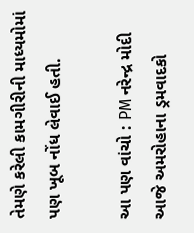તેમણે કરેલી કામગીરીની માધ્યમોમાં પણ ખૂબ નોંધ લેવાઈ હતી.

આ પણ વાંચો : PM નરેન્દ્ર મોદી આજે અમરોહાના ડ્રમવાદકો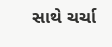સાથે ચર્ચા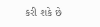કરી શકે છે